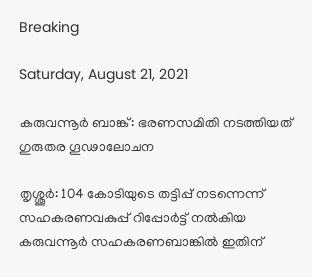Breaking

Saturday, August 21, 2021

കരുവന്നൂർ ബാങ്ക്: ഭരണസമിതി നടത്തിയത് ഗുരുതര ഗൂഢാലോചന

തൃശ്ശൂർ: 104 കോടിയുടെ തട്ടിപ്പ് നടന്നെന്ന് സഹകരണവകുപ്പ് റിപ്പോർട്ട് നൽകിയ കരുവന്നൂർ സഹകരണബാങ്കിൽ ഇതിന്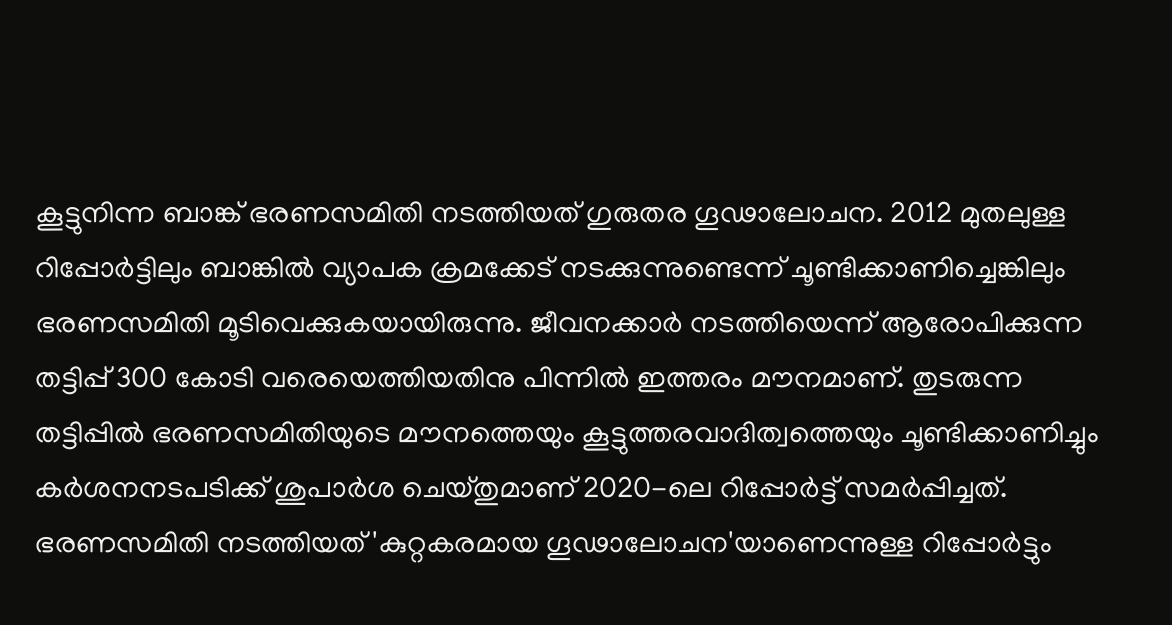കൂട്ടുനിന്ന ബാങ്ക് ഭരണസമിതി നടത്തിയത് ഗുരുതര ഗൂഢാലോചന. 2012 മുതലുള്ള റിപ്പോർട്ടിലും ബാങ്കിൽ വ്യാപക ക്രമക്കേട് നടക്കുന്നുണ്ടെന്ന് ചൂണ്ടിക്കാണിച്ചെങ്കിലും ഭരണസമിതി മൂടിവെക്കുകയായിരുന്നു. ജീവനക്കാർ നടത്തിയെന്ന് ആരോപിക്കുന്ന തട്ടിപ്പ് 300 കോടി വരെയെത്തിയതിനു പിന്നിൽ ഇത്തരം മൗനമാണ്. തുടരുന്ന തട്ടിപ്പിൽ ഭരണസമിതിയുടെ മൗനത്തെയും കൂട്ടുത്തരവാദിത്വത്തെയും ചൂണ്ടിക്കാണിച്ചും കർശനനടപടിക്ക് ശുപാർശ ചെയ്തുമാണ് 2020-ലെ റിപ്പോർട്ട് സമർപ്പിച്ചത്. ഭരണസമിതി നടത്തിയത് 'കുറ്റകരമായ ഗൂഢാലോചന'യാണെന്നുള്ള റിപ്പോർട്ടും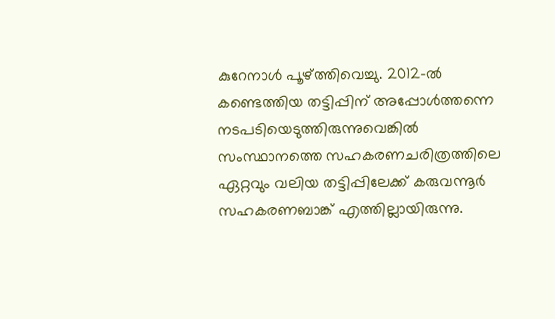കുറേനാൾ പൂഴ്ത്തിവെച്ചു. 2012-ൽ കണ്ടെത്തിയ തട്ടിപ്പിന് അപ്പോൾത്തന്നെ നടപടിയെടുത്തിരുന്നുവെങ്കിൽ സംസ്ഥാനത്തെ സഹകരണചരിത്രത്തിലെ ഏറ്റവും വലിയ തട്ടിപ്പിലേക്ക് കരുവന്നൂർ സഹകരണബാങ്ക് എത്തില്ലായിരുന്നു.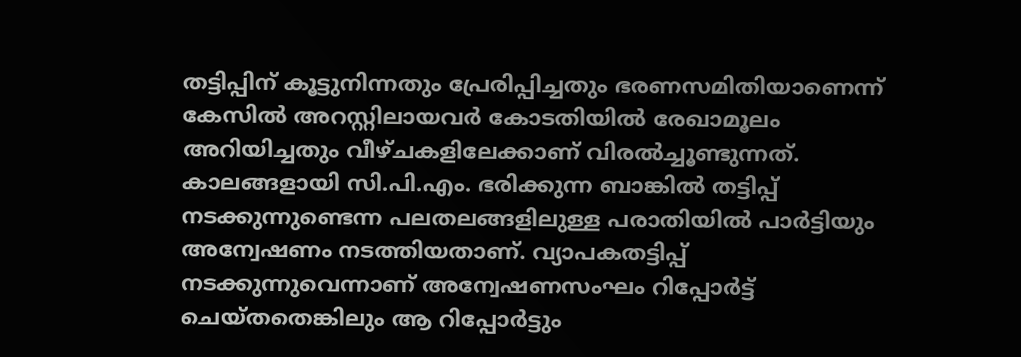തട്ടിപ്പിന് കൂട്ടുനിന്നതും പ്രേരിപ്പിച്ചതും ഭരണസമിതിയാണെന്ന് കേസിൽ അറസ്റ്റിലായവർ കോടതിയിൽ രേഖാമൂലം അറിയിച്ചതും വീഴ്ചകളിലേക്കാണ് വിരൽച്ചൂണ്ടുന്നത്. കാലങ്ങളായി സി.പി.എം. ഭരിക്കുന്ന ബാങ്കിൽ തട്ടിപ്പ് നടക്കുന്നുണ്ടെന്ന പലതലങ്ങളിലുള്ള പരാതിയിൽ പാർട്ടിയും അന്വേഷണം നടത്തിയതാണ്. വ്യാപകതട്ടിപ്പ് നടക്കുന്നുവെന്നാണ് അന്വേഷണസംഘം റിപ്പോർട്ട് ചെയ്തതെങ്കിലും ആ റിപ്പോർട്ടും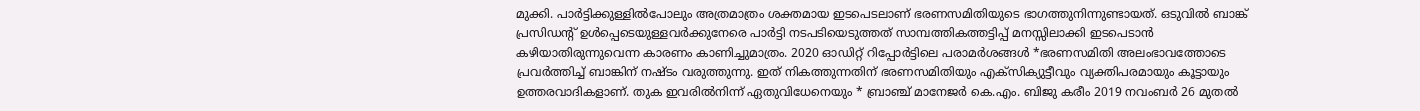മുക്കി. പാർട്ടിക്കുള്ളിൽപോലും അത്രമാത്രം ശക്തമായ ഇടപെടലാണ് ഭരണസമിതിയുടെ ഭാഗത്തുനിന്നുണ്ടായത്. ഒടുവിൽ ബാങ്ക് പ്രസിഡന്റ് ഉൾപ്പെടെയുള്ളവർക്കുനേരെ പാർട്ടി നടപടിയെടുത്തത് സാമ്പത്തികത്തട്ടിപ്പ് മനസ്സിലാക്കി ഇടപെടാൻ കഴിയാതിരുന്നുവെന്ന കാരണം കാണിച്ചുമാത്രം. 2020 ഓഡിറ്റ് റിപ്പോർട്ടിലെ പരാമർശങ്ങൾ *ഭരണസമിതി അലംഭാവത്തോടെ പ്രവർത്തിച്ച് ബാങ്കിന് നഷ്ടം വരുത്തുന്നു. ഇത് നികത്തുന്നതിന് ഭരണസമിതിയും എക്സിക്യുട്ടീവും വ്യക്തിപരമായും കൂട്ടായും ഉത്തരവാദികളാണ്. തുക ഇവരിൽനിന്ന് ഏതുവിധേനെയും * ബ്രാഞ്ച് മാനേജർ കെ.എം. ബിജു കരീം 2019 നവംബർ 26 മുതൽ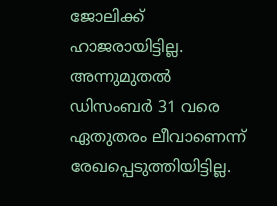ജോലിക്ക് ഹാജരായിട്ടില്ല. അന്നുമുതൽ ഡിസംബർ 31 വരെ ഏതുതരം ലീവാണെന്ന് രേഖപ്പെടുത്തിയിട്ടില്ല.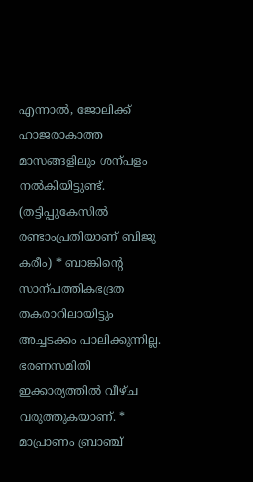എന്നാൽ, ജോലിക്ക് ഹാജരാകാത്ത മാസങ്ങളിലും ശന്പളം നൽകിയിട്ടുണ്ട്. (തട്ടിപ്പുകേസിൽ രണ്ടാംപ്രതിയാണ് ബിജു കരീം) * ബാങ്കിന്റെ സാന്പത്തികഭദ്രത തകരാറിലായിട്ടും അച്ചടക്കം പാലിക്കുന്നില്ല. ഭരണസമിതി ഇക്കാര്യത്തിൽ വീഴ്ച വരുത്തുകയാണ്. * മാപ്രാണം ബ്രാഞ്ച്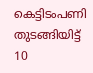കെട്ടിടംപണി തുടങ്ങിയിട്ട് 10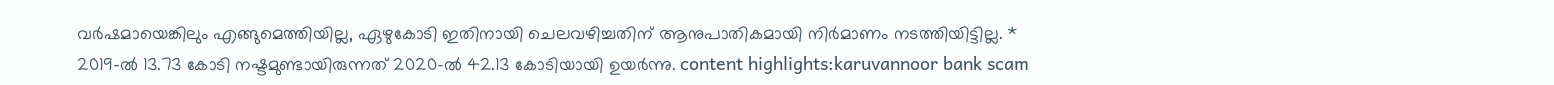വർഷമായെങ്കിലും എങ്ങുമെത്തിയില്ല, ഏഴുകോടി ഇതിനായി ചെലവഴിച്ചതിന് ആനുപാതികമായി നിർമാണം നടത്തിയിട്ടില്ല. * 2019-ൽ 13.73 കോടി നഷ്ടമുണ്ടായിരുന്നത് 2020-ൽ 42.13 കോടിയായി ഉയർന്നു. content highlights:karuvannoor bank scam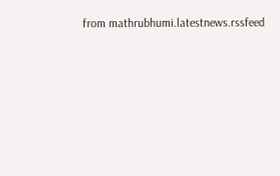from mathrubhumi.latestnews.rssfeed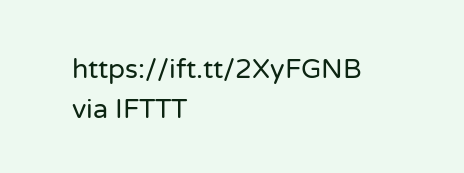https://ift.tt/2XyFGNB
via IFTTT